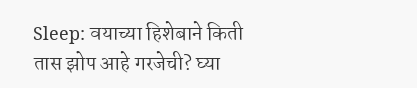Sleep: वयाच्या हिशेबाने किती तास झोप आहे गरजेची? घ्या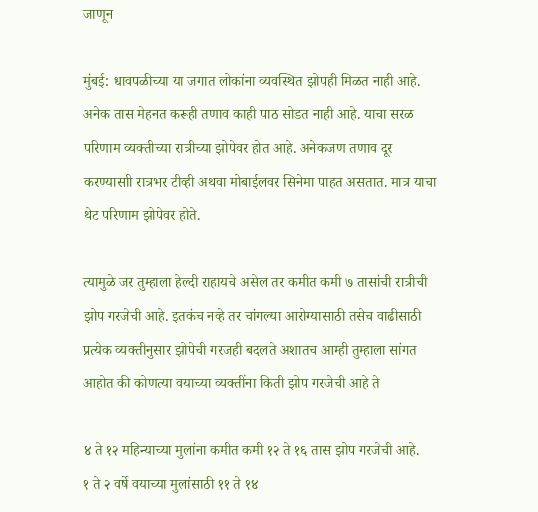जाणून

मुंबई: धावपळीच्या या जगात लोकांना व्यवस्थित झोपही मिळत नाही आहे. अनेक तास मेहनत करूही तणाव काही पाठ सोडत नाही आहे. याचा सरळ परिणाम व्यक्तीच्या रात्रीच्या झोपेवर होत आहे. अनेकजण तणाव दूर करण्यासाी रात्रभर टीव्ही अथवा मोबाईलवर सिनेमा पाहत असतात. मात्र याचा थेट परिणाम झोपेवर होते.

त्यामुळे जर तुम्हाला हेल्दी राहायचे असेल तर कमीत कमी ७ तासांची रात्रीची झोप गरजेची आहे. इतकंच नव्हे तर चांगल्या आरोग्यासाठी तसेच वाढीसाठी प्रत्येक व्यक्तीनुसार झोपेची गरजही बदलते अशातच आम्ही तुम्हाला सांगत आहोत की कोणत्या वयाच्या व्यक्तींना किती झोप गरजेची आहे ते

४ ते १२ महिन्याच्या मुलांना कमीत कमी १२ ते १६ तास झोप गरजेची आहे.
१ ते २ वर्षे वयाच्या मुलांसाठी ११ ते १४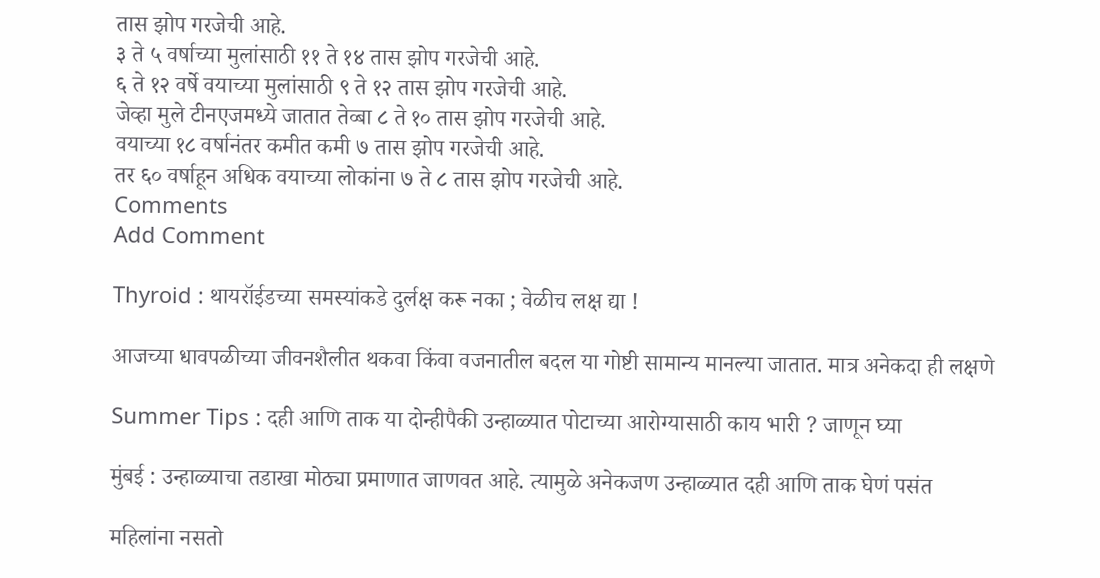तास झोप गरजेची आहे.
३ ते ५ वर्षाच्या मुलांसाठी ११ ते १४ तास झोप गरजेची आहे.
६ ते १२ वर्षे वयाच्या मुलांसाठी ९ ते १२ तास झोप गरजेची आहे.
जेव्हा मुले टीनएजमध्ये जातात तेव्बा ८ ते १० तास झोप गरजेची आहे.
वयाच्या १८ वर्षानंतर कमीत कमी ७ तास झोप गरजेची आहे.
तर ६० वर्षाहून अधिक वयाच्या लोकांना ७ ते ८ तास झोप गरजेची आहे.
Comments
Add Comment

Thyroid : थायरॉईडच्या समस्यांकडे दुर्लक्ष करू नका ; वेळीच लक्ष द्या !

आजच्या धावपळीच्या जीवनशैलीत थकवा किंवा वजनातील बदल या गोष्टी सामान्य मानल्या जातात. मात्र अनेकदा ही लक्षणे

Summer Tips : दही आणि ताक या दोन्हीपैकी उन्हाळ्यात पोटाच्या आरोग्यासाठी काय भारी ? जाणून घ्या

मुंबई : उन्हाळ्याचा तडाखा मोठ्या प्रमाणात जाणवत आहे. त्यामुळे अनेकजण उन्हाळ्यात दही आणि ताक घेणं पसंत

महिलांना नसतो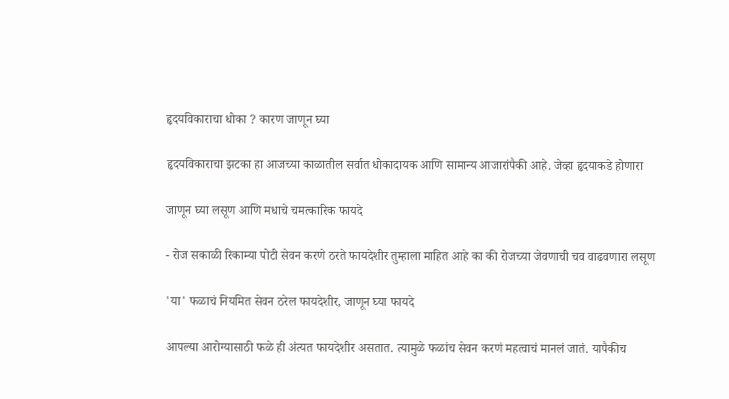हृदयविकाराचा धोका ? कारण जाणून घ्या

हृदयविकाराचा झटका हा आजच्या काळातील सर्वात धोकादायक आणि सामान्य आजारांपैकी आहे. जेव्हा हृदयाकडे होणारा

जाणून घ्या लसूण आणि मधाचे चमत्कारिक फायदे

- रोज सकाळी रिकाम्या पोटी सेवन करणे ठरते फायदेशीर तुम्हाला माहित आहे का की रोजच्या जेवणाची चव वाढवणारा लसूण

'या' फळाचं नियमित सेवन ठरेल फायदेशीर, जाणून घ्या फायदे

आपल्या आरोग्यासाठी फळे ही अंत्यत फायदेशीर असतात. त्यामुळे फळांच सेवन करणं महत्वाचं मानलं जातं. यापैकीच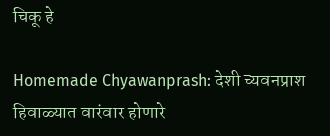चिकू हे

Homemade Chyawanprash: देशी च्यवनप्राश हिवाळ्यात वारंवार होणारे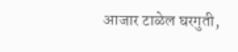आजार टाळेल घरगुती,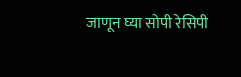जाणून घ्या सोपी रेसिपी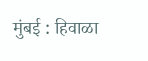मुंबई : हिवाळा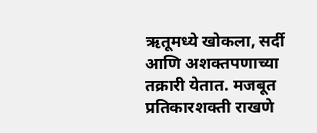ऋतूमध्ये खोकला, सर्दी आणि अशक्तपणाच्या तक्रारी येतात. मजबूत प्रतिकारशक्ती राखणे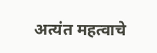अत्यंत महत्वाचे